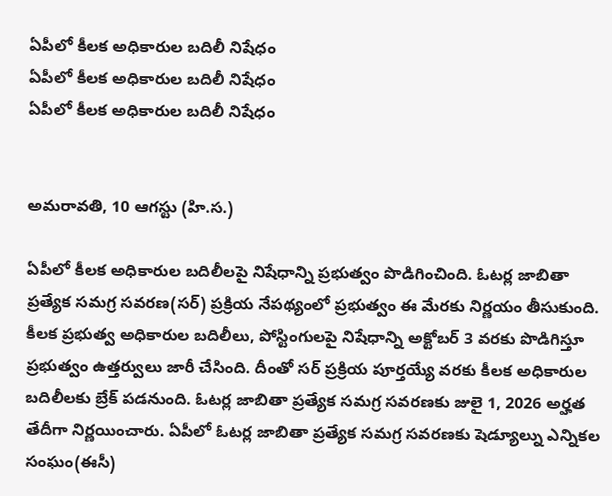ఏపీలో కీలక అధికారుల బదిలీ నిషేధం
ఏపీలో కీలక అధికారుల బదిలీ నిషేధం
ఏపీలో కీలక అధికారుల బదిలీ నిషేధం


అమరావతి, 10 ఆగస్టు (హి.స.)

ఏపీలో కీలక అధికారుల బదిలీలపై నిషేధాన్ని ప్రభుత్వం పొడిగించింది. ఓటర్ల జాబితా ప్రత్యేక సమగ్ర సవరణ(సర్) ప్రక్రియ నేపథ్యంలో ప్రభుత్వం ఈ మేరకు నిర్ణయం తీసుకుంది. కీలక ప్రభుత్వ అధికారుల బదిలీలు, పోస్టింగులపై నిషేధాన్ని అక్టోబర్ 3 వరకు పొడిగిస్తూ ప్రభుత్వం ఉత్తర్వులు జారీ చేసింది. దీంతో సర్ ప్రక్రియ పూర్తయ్యే వరకు కీలక అధికారుల బదిలీలకు బ్రేక్ పడనుంది. ఓటర్ల జాబితా ప్రత్యేక సమగ్ర సవరణకు జులై 1, 2026 అర్హత తేదీగా నిర్ణయించారు. ఏపీలో ఓటర్ల జాబితా ప్రత్యేక సమగ్ర సవరణకు షెడ్యూల్ను ఎన్నికల సంఘం(ఈసీ)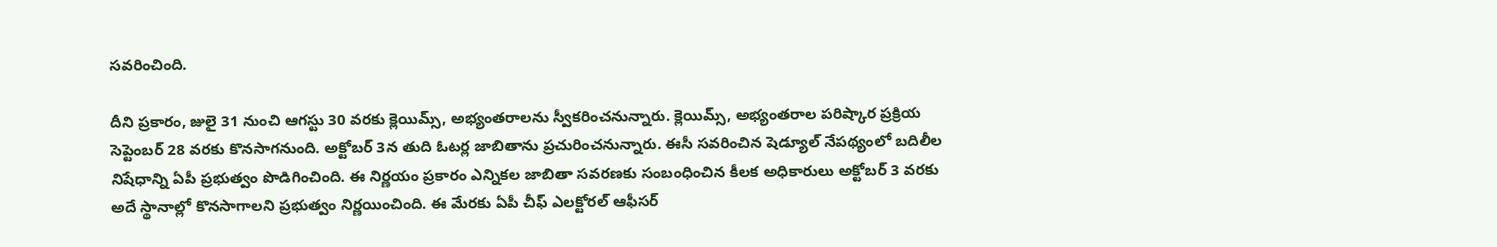సవరించింది.

దీని ప్రకారం, జులై 31 నుంచి ఆగస్టు 30 వరకు క్లెయిమ్స్, అభ్యంతరాలను స్వీకరించనున్నారు. క్లెయిమ్స్, అభ్యంతరాల పరిష్కార ప్రక్రియ సెప్టెంబర్ 28 వరకు కొనసాగనుంది. అక్టోబర్ 3న తుది ఓటర్ల జాబితాను ప్రచురించనున్నారు. ఈసీ సవరించిన షెడ్యూల్ నేపథ్యంలో బదిలీల నిషేధాన్ని ఏపీ ప్రభుత్వం పొడిగించింది. ఈ నిర్ణయం ప్రకారం ఎన్నికల జాబితా సవరణకు సంబంధించిన కీలక అధికారులు అక్టోబర్ 3 వరకు అదే స్థానాల్లో కొనసాగాలని ప్రభుత్వం నిర్ణయించింది. ఈ మేరకు ఏపీ చీఫ్ ఎలక్టోరల్ ఆఫీసర్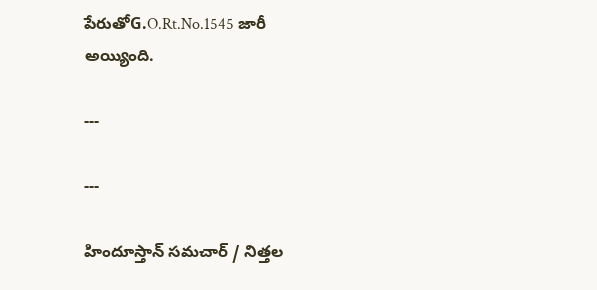పేరుతోG.O.Rt.No.1545 జారీ అయ్యింది.

---

---

హిందూస్తాన్ సమచార్ / నిత్తల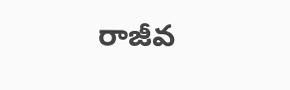రాజీవ